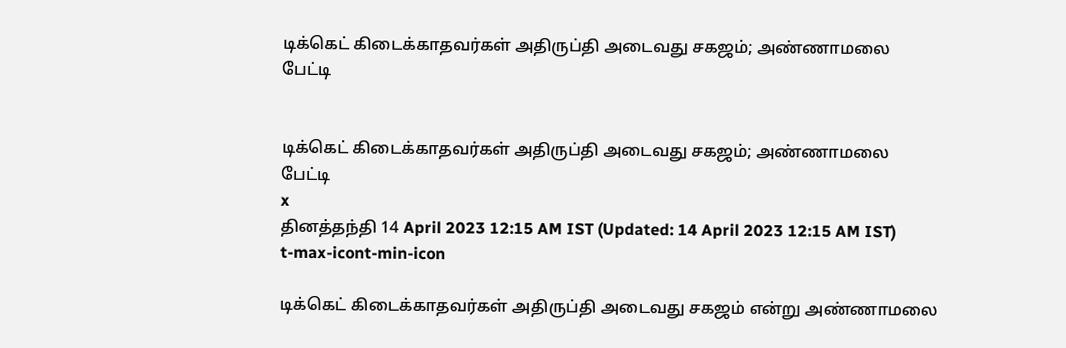டிக்கெட் கிடைக்காதவர்கள் அதிருப்தி அடைவது சகஜம்; அண்ணாமலை பேட்டி


டிக்கெட் கிடைக்காதவர்கள் அதிருப்தி அடைவது சகஜம்; அண்ணாமலை பேட்டி
x
தினத்தந்தி 14 April 2023 12:15 AM IST (Updated: 14 April 2023 12:15 AM IST)
t-max-icont-min-icon

டிக்கெட் கிடைக்காதவர்கள் அதிருப்தி அடைவது சகஜம் என்று அண்ணாமலை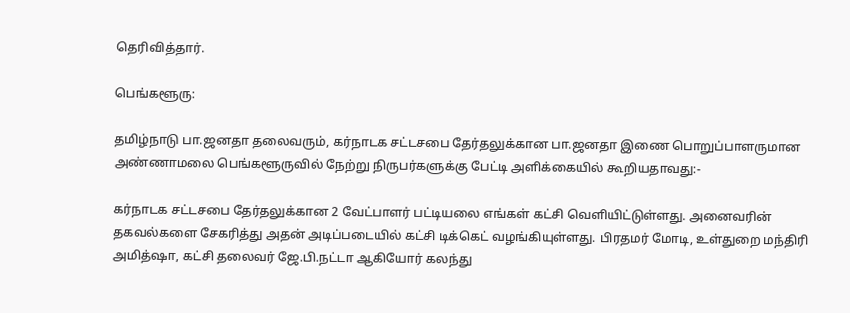தெரிவித்தார்.

பெங்களூரு:

தமிழ்நாடு பா.ஜனதா தலைவரும், கர்நாடக சட்டசபை தேர்தலுக்கான பா.ஜனதா இணை பொறுப்பாளருமான அண்ணாமலை பெங்களூருவில் நேற்று நிருபர்களுக்கு பேட்டி அளிக்கையில் கூறியதாவது:-

கர்நாடக சட்டசபை தேர்தலுக்கான 2 வேட்பாளர் பட்டியலை எங்கள் கட்சி வெளியிட்டுள்ளது. அனைவரின் தகவல்களை சேகரித்து அதன் அடிப்படையில் கட்சி டிக்கெட் வழங்கியுள்ளது. பிரதமர் மோடி, உள்துறை மந்திரி அமித்ஷா, கட்சி தலைவர் ஜே.பி.நட்டா ஆகியோர் கலந்து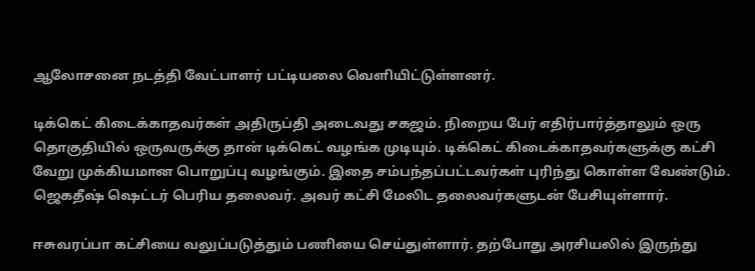ஆலோசனை நடத்தி வேட்பாளர் பட்டியலை வெளியிட்டுள்ளனர்.

டிக்கெட் கிடைக்காதவர்கள் அதிருப்தி அடைவது சகஜம். நிறைய பேர் எதிர்பார்த்தாலும் ஒரு தொகுதியில் ஒருவருக்கு தான் டிக்கெட் வழங்க முடியும். டிக்கெட் கிடைக்காதவர்களுக்கு கட்சி வேறு முக்கியமான பொறுப்பு வழங்கும். இதை சம்பந்தப்பட்டவர்கள் புரிந்து கொள்ள வேண்டும். ஜெகதீஷ் ஷெட்டர் பெரிய தலைவர். அவர் கட்சி மேலிட தலைவர்களுடன் பேசியுள்ளார்.

ஈசுவரப்பா கட்சியை வலுப்படுத்தும் பணியை செய்துள்ளார். தற்போது அரசியலில் இருந்து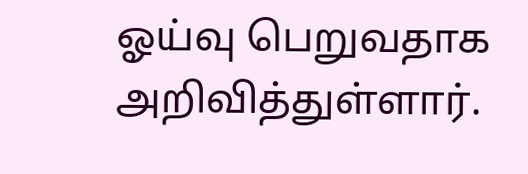ஓய்வு பெறுவதாக அறிவித்துள்ளார்.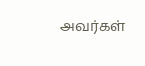அவர்கள்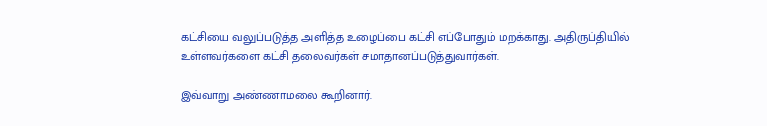கட்சியை வலுப்படுத்த அளித்த உழைப்பை கட்சி எப்போதும் மறக்காது. அதிருப்தியில் உள்ளவர்களை கட்சி தலைவர்கள் சமாதானப்படுத்துவார்கள்.

இவ்வாறு அண்ணாமலை கூறினார்.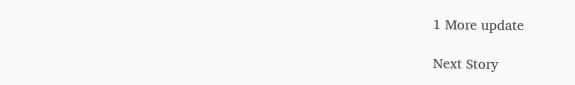1 More update

Next Story